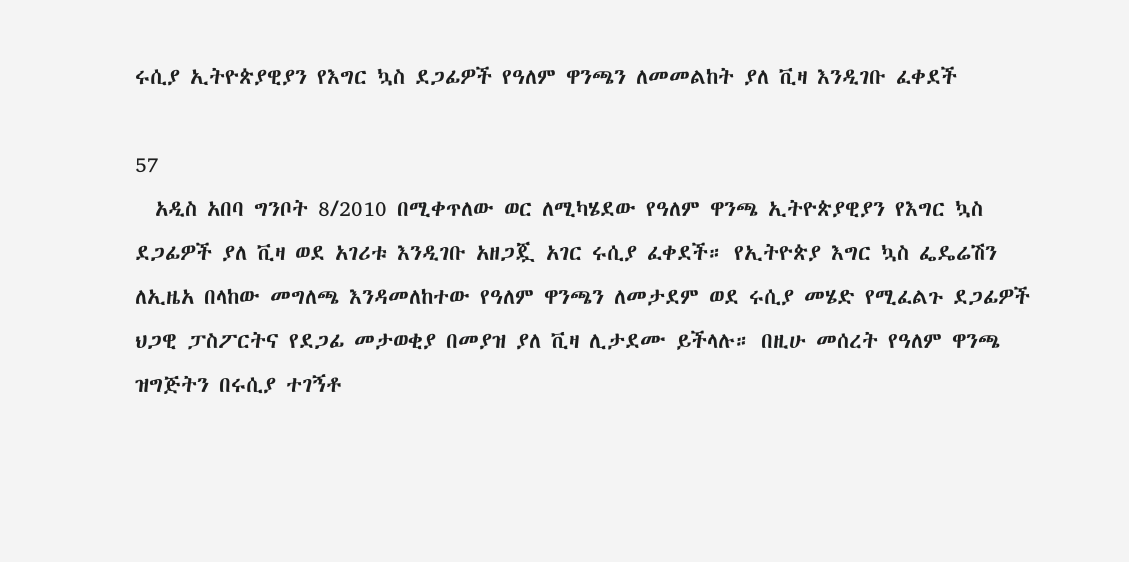ሩሲያ ኢትዮጵያዊያን የእግር ኳስ ደጋፊዎች የዓለም ዋንጫን ለመመልከት ያለ ቪዛ እንዲገቡ ፈቀደች

57
  አዲስ አበባ ግንቦት 8/2010 በሚቀጥለው ወር ለሚካሄደው የዓለም ዋንጫ ኢትዮጵያዊያን የእግር ኳስ ደጋፊዎች ያለ ቪዛ ወደ አገሪቱ እንዲገቡ አዘጋጇ አገር ሩሲያ ፈቀደች። የኢትዮጵያ እግር ኳስ ፌዴሬሽን ለኢዜአ በላከው መግለጫ እንዳመለከተው የዓለም ዋንጫን ለመታደም ወደ ሩሲያ መሄድ የሚፈልጉ ደጋፊዎች ህጋዊ ፓስፖርትና የደጋፊ መታወቂያ በመያዝ ያለ ቪዛ ሊታደሙ ይችላሉ። በዚሁ መሰረት የዓለም ዋንጫ ዝግጅትን በሩሲያ ተገኝቶ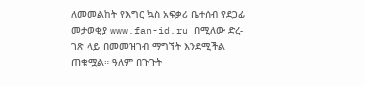ለመመልከት የእግር ኳስ አፍቃሪ ቤተሰብ የደጋፊ መታወቂያ www.fan-id.ru በሚለው ድረ-ገጽ ላይ በመመዝገብ ማግኘት እንደሚችል ጠቁሟል። ዓለም በጉጉት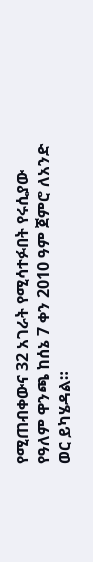የሚጠብቀውና 32 አገራት የሚሳተፉበት የሩሲያው የዓለም ዋንጫ ከሰኔ 7 ቀን 2010 ዓም ጀምሮ ለአንድ ወር ይካሄዳል።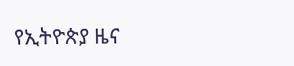የኢትዮጵያ ዜና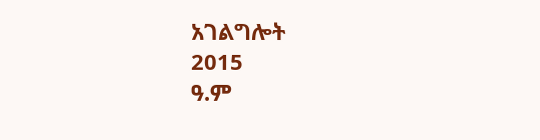አገልግሎት
2015
ዓ.ም